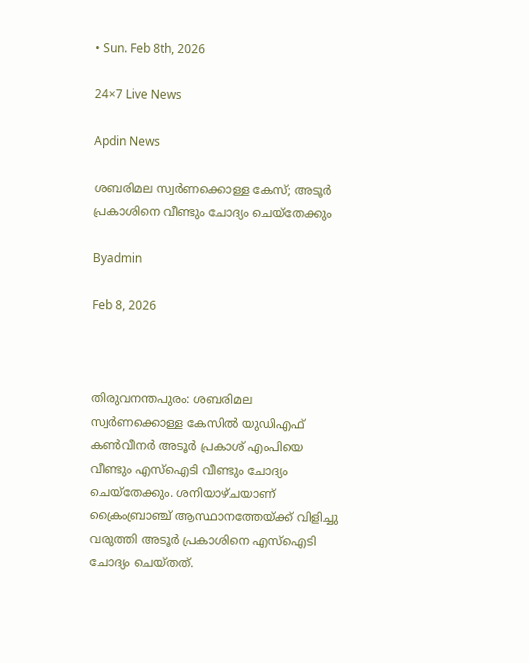• Sun. Feb 8th, 2026

24×7 Live News

Apdin News

ശബരിമല സ്വർണക്കൊള്ള കേസ്; അടൂർ പ്രകാശിനെ വീണ്ടും ചോദ്യം ചെയ്തേക്കും

Byadmin

Feb 8, 2026



തിരുവനന്തപുരം: ശബരിമല സ്വർണക്കൊള്ള കേസിൽ യുഡിഎഫ് കൺവീനർ അടൂർ പ്രകാശ് എംപിയെ വീണ്ടും എസ്ഐടി വീണ്ടും ചോദ്യം ചെയ്തേക്കും. ശനിയാഴ്ചയാണ് ക്രൈംബ്രാഞ്ച് ആസ്ഥാനത്തേയ്‌ക്ക് വിളിച്ചു വരുത്തി അടൂർ പ്രകാശിനെ എസ്ഐടി ചോദ്യം ചെയ്തത്.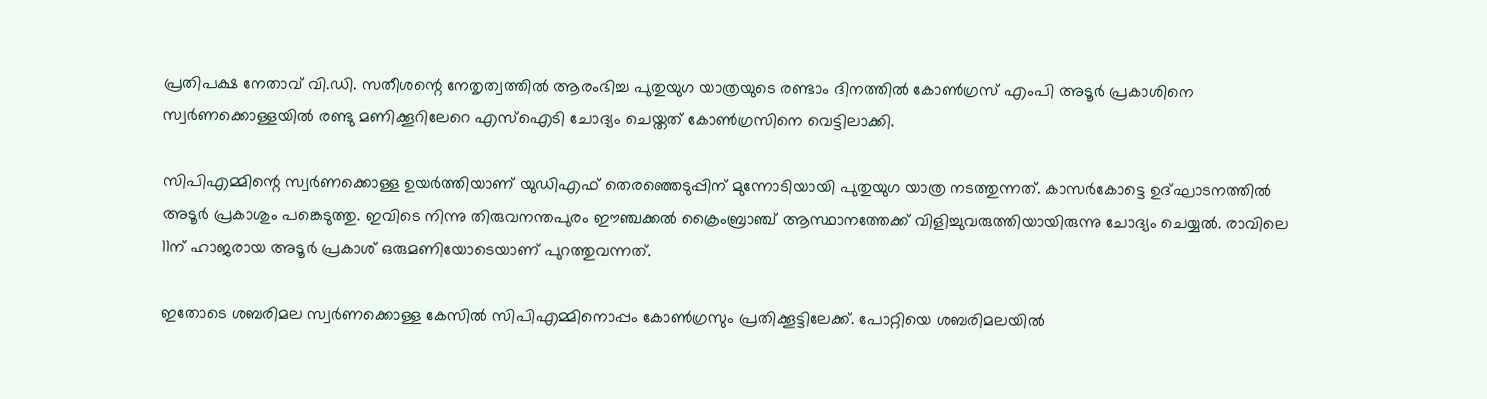പ്രതിപക്ഷ നേതാവ് വി.ഡി. സതീശന്റെ നേതൃത്വത്തില്‍ ആരംഭിച്ച പുതുയുഗ യാത്രയുടെ രണ്ടാം ദിനത്തില്‍ കോണ്‍ഗ്രസ് എംപി അടൂര്‍ പ്രകാശിനെ സ്വര്‍ണക്കൊള്ളയില്‍ രണ്ടു മണിക്കൂറിലേറെ എസ്‌ഐടി ചോദ്യം ചെയ്തത് കോണ്‍ഗ്രസിനെ വെട്ടിലാക്കി.

സിപിഎമ്മിന്റെ സ്വര്‍ണക്കൊള്ള ഉയര്‍ത്തിയാണ് യുഡിഎഫ് തെരഞ്ഞെടുപ്പിന് മുന്നോടിയായി പുതുയുഗ യാത്ര നടത്തുന്നത്. കാസര്‍കോട്ടെ ഉദ്ഘാടനത്തില്‍ അടൂര്‍ പ്രകാശും പങ്കെടുത്തു. ഇവിടെ നിന്നു തിരുവനന്തപുരം ഈഞ്ചക്കല്‍ ക്രൈംബ്രാഞ്ച് ആസ്ഥാനത്തേക്ക് വിളിച്ചുവരുത്തിയായിരുന്നു ചോദ്യം ചെയ്യല്‍. രാവിലെ 11ന് ഹാജരായ അടൂര്‍ പ്രകാശ് ഒരുമണിയോടെയാണ് പുറത്തുവന്നത്.

ഇതോടെ ശബരിമല സ്വര്‍ണക്കൊള്ള കേസില്‍ സിപിഎമ്മിനൊപ്പം കോണ്‍ഗ്രസും പ്രതിക്കൂട്ടിലേക്ക്. പോറ്റിയെ ശബരിമലയില്‍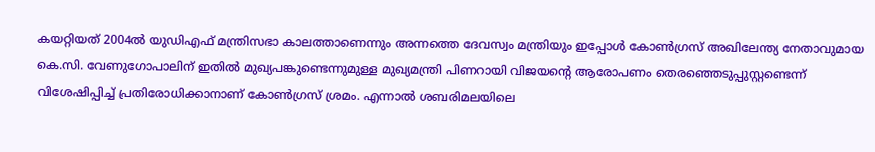കയറ്റിയത് 2004ല്‍ യുഡിഎഫ് മന്ത്രിസഭാ കാലത്താണെന്നും അന്നത്തെ ദേവസ്വം മന്ത്രിയും ഇപ്പോള്‍ കോണ്‍ഗ്രസ് അഖിലേന്ത്യ നേതാവുമായ കെ.സി. വേണുഗോപാലിന് ഇതില്‍ മുഖ്യപങ്കുണ്ടെന്നുമുള്ള മുഖ്യമന്ത്രി പിണറായി വിജയന്റെ ആരോപണം തെരഞ്ഞെടുപ്പുസ്റ്റണ്ടെന്ന് വിശേഷിപ്പിച്ച് പ്രതിരോധിക്കാനാണ് കോണ്‍ഗ്രസ് ശ്രമം. എന്നാല്‍ ശബരിമലയിലെ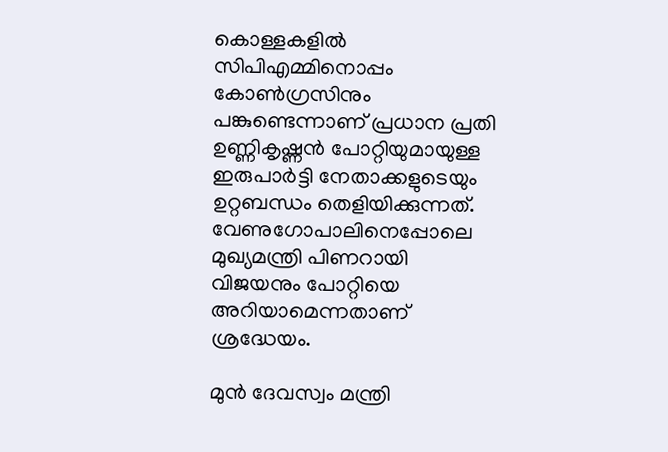കൊള്ളകളില്‍ സിപിഎമ്മിനൊപ്പം കോണ്‍ഗ്രസിനും പങ്കുണ്ടെന്നാണ് പ്രധാന പ്രതി ഉണ്ണികൃഷ്ണന്‍ പോറ്റിയുമായുള്ള ഇരുപാര്‍ട്ടി നേതാക്കളുടെയും ഉറ്റബന്ധം തെളിയിക്കുന്നത്. വേണുഗോപാലിനെപ്പോലെ മുഖ്യമന്ത്രി പിണറായി വിജയനും പോറ്റിയെ അറിയാമെന്നതാണ് ശ്രദ്ധേയം.

മുന്‍ ദേവസ്വം മന്ത്രി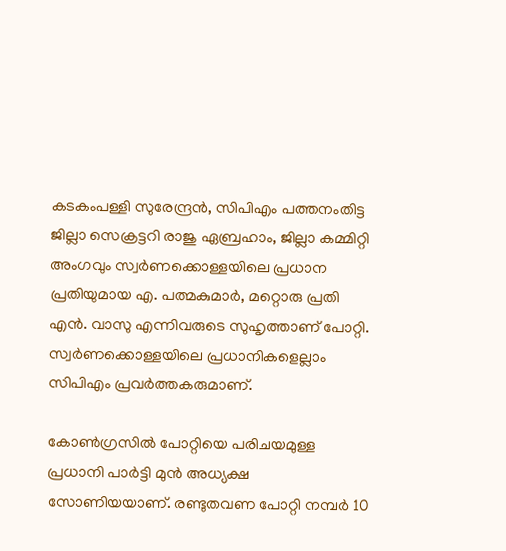കടകംപള്ളി സുരേന്ദ്രന്‍, സിപിഎം പത്തനംതിട്ട ജില്ലാ സെക്രട്ടറി രാജു ഏബ്രഹാം, ജില്ലാ കമ്മിറ്റി അംഗവും സ്വര്‍ണക്കൊള്ളയിലെ പ്രധാന പ്രതിയുമായ എ. പത്മകുമാര്‍, മറ്റൊരു പ്രതി എന്‍. വാസു എന്നിവരുടെ സുഹൃത്താണ് പോറ്റി. സ്വര്‍ണക്കൊള്ളയിലെ പ്രധാനികളെല്ലാം സിപിഎം പ്രവര്‍ത്തകരുമാണ്.

കോണ്‍ഗ്രസില്‍ പോറ്റിയെ പരിചയമുള്ള പ്രധാനി പാര്‍ട്ടി മുന്‍ അധ്യക്ഷ സോണിയയാണ്. രണ്ടുതവണ പോറ്റി നമ്പര്‍ 10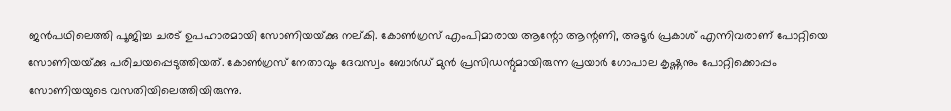ജന്‍പഥിലെത്തി പൂജിച്ച ചരട് ഉപഹാരമായി സോണിയയ്‌ക്കു നല്കി. കോണ്‍ഗ്രസ് എംപിമാരായ ആന്റോ ആന്റണി, അടൂര്‍ പ്രകാശ് എന്നിവരാണ് പോറ്റിയെ സോണിയയ്‌ക്കു പരിചയപ്പെടുത്തിയത്. കോണ്‍ഗ്രസ് നേതാവും ദേവസ്വം ബോര്‍ഡ് മുന്‍ പ്രസിഡന്റുമായിരുന്ന പ്രയാര്‍ ഗോപാല കൃഷ്ണനും പോറ്റിക്കൊപ്പം സോണിയയുടെ വസതിയിലെത്തിയിരുന്നു.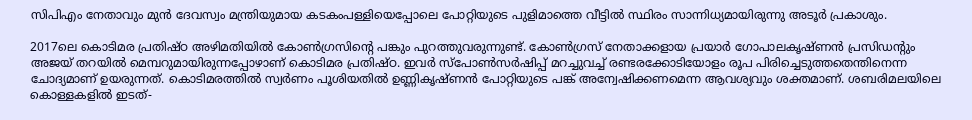സിപിഎം നേതാവും മുന്‍ ദേവസ്വം മന്ത്രിയുമായ കടകംപള്ളിയെപ്പോലെ പോറ്റിയുടെ പുളിമാത്തെ വീട്ടില്‍ സ്ഥിരം സാന്നിധ്യമായിരുന്നു അടൂര്‍ പ്രകാശും.

2017ലെ കൊടിമര പ്രതിഷ്ഠ അഴിമതിയില്‍ കോണ്‍ഗ്രസിന്റെ പങ്കും പുറത്തുവരുന്നുണ്ട്. കോണ്‍ഗ്രസ് നേതാക്കളായ പ്രയാര്‍ ഗോപാലകൃഷ്ണന്‍ പ്രസിഡന്റും അജയ് തറയില്‍ മെമ്പറുമായിരുന്നപ്പോഴാണ് കൊടിമര പ്രതിഷ്ഠ. ഇവര്‍ സ്‌പോണ്‍സര്‍ഷിപ്പ് മറച്ചുവച്ച് രണ്ടരക്കോടിയോളം രൂപ പിരിച്ചെടുത്തതെന്തിനെന്ന ചോദ്യമാണ് ഉയരുന്നത്. കൊടിമരത്തില്‍ സ്വര്‍ണം പൂശിയതില്‍ ഉണ്ണികൃഷ്ണന്‍ പോറ്റിയുടെ പങ്ക് അന്വേഷിക്കണമെന്ന ആവശ്യവും ശക്തമാണ്. ശബരിമലയിലെ കൊള്ളകളില്‍ ഇടത്-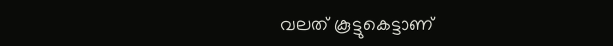വലത് കൂട്ടുകെട്ടാണ്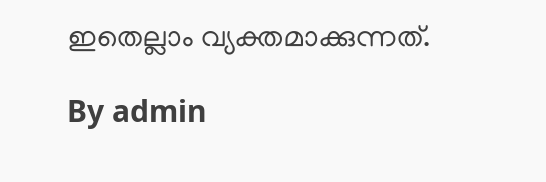ഇതെല്ലാം വ്യക്തമാക്കുന്നത്.

By admin